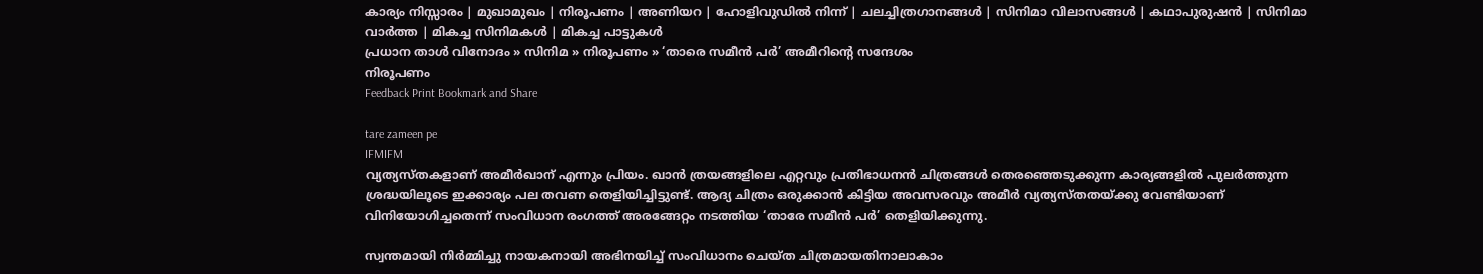കാര്യം നിസ്സാരം | മുഖാമുഖം | നിരൂപണം | അണിയറ | ഹോളിവുഡില്‍ നിന്ന്‌ | ചലച്ചിത്രഗാനങ്ങള്‍ | സിനിമാ വിലാസങ്ങള്‍ | കഥാപുരുഷന്‍ | സിനിമാ വാര്‍ത്ത | മികച്ച സിനിമകള്‍ | മികച്ച പാട്ടുകള്‍
പ്രധാന താള്‍ വിനോദം » സിനിമ » നിരൂപണം » ‘താരെ സമീന്‍ പര്‍’ അമീറിന്‍റെ സന്ദേശം
നിരൂപണം
Feedback Print Bookmark and Share

tare zameen pe
IFMIFM
വ്യത്യസ്തകളാണ് അമീര്‍ഖാന് എന്നും പ്രിയം. ഖാന്‍ ത്രയങ്ങളിലെ എറ്റവും പ്രതിഭാധനന്‍ ചിത്രങ്ങള്‍ തെരഞ്ഞെടുക്കുന്ന കാര്യങ്ങളില്‍ പുലര്‍ത്തുന്ന ശ്രദ്ധയിലൂടെ ഇക്കാര്യം പല തവണ തെളിയിച്ചിട്ടുണ്ട്. ആദ്യ ചിത്രം ഒരുക്കാന്‍ കിട്ടിയ അവസരവും അമീര്‍ വ്യത്യസ്തതയ്‌ക്കു വേണ്ടിയാണ് വിനിയോഗിച്ചതെന്ന് സംവിധാന രംഗത്ത് അരങ്ങേറ്റം നടത്തിയ ‘താരേ സമീന്‍ പര്‍’ തെളിയിക്കുന്നു.

സ്വന്തമായി നിര്‍മ്മിച്ചു നായകനായി അഭിനയിച്ച് സംവിധാനം ചെയ്ത ചിത്രമായതിനാലാകാം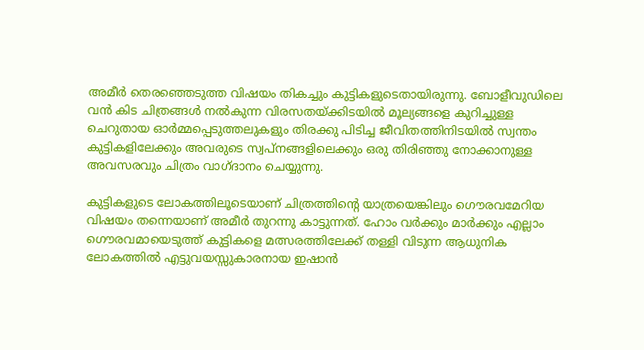അമീര്‍ തെരഞ്ഞെടുത്ത വിഷയം തികച്ചും കുട്ടികളുടെതായിരുന്നു. ബോളീവുഡിലെ വന്‍ കിട ചിത്രങ്ങള്‍ നല്‍കുന്ന വിരസതയ്ക്കിടയില്‍ മൂല്യങ്ങളെ കുറിച്ചുള്ള ചെറുതായ ഓര്‍മ്മപ്പെടുത്തലുകളും തിരക്കു പിടിച്ച ജീവിതത്തിനിടയില്‍ സ്വന്തം കുട്ടികളിലേക്കും അവരുടെ സ്വപ്‌നങ്ങളിലെക്കും ഒരു തിരിഞ്ഞു നോക്കാനുള്ള അവസരവും ചിത്രം വാഗ്ദാനം ചെയ്യുന്നു.

കുട്ടികളുടെ ലോകത്തിലൂടെയാണ് ചിത്രത്തിന്‍റെ യാത്രയെങ്കിലും ഗൌരവമേറിയ വിഷയം തന്നെയാണ് അമീര്‍ തുറന്നു കാട്ടുന്നത്. ഹോം വര്‍ക്കും മാര്‍ക്കും എല്ലാം ഗൌരവമായെടുത്ത് കുട്ടികളെ മത്സരത്തിലേക്ക് തള്ളി വിടുന്ന ആധുനിക ലോകത്തില്‍ എട്ടുവയസ്സുകാരനായ ഇഷാന്‍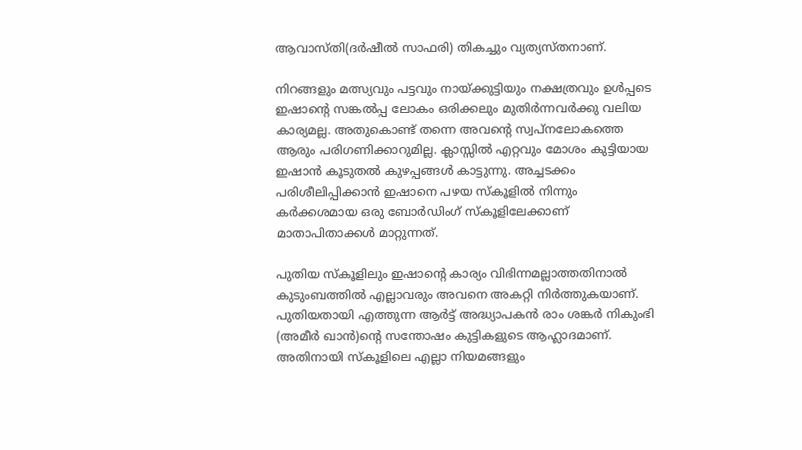ആവാസ്തി(ദര്‍ഷീല്‍ സാഫരി) തികച്ചും വ്യത്യസ്തനാണ്.

നിറങ്ങളും മത്സ്യവും പട്ടവും നായ്ക്കുട്ടിയും നക്ഷത്രവും ഉള്‍പ്പടെ ഇഷാന്‍റെ സങ്കല്‍പ്പ ലോകം ഒരിക്കലും മുതിര്‍ന്നവര്‍ക്കു വലിയ കാര്യമല്ല. അതുകൊണ്ട് തന്നെ അവന്‍റെ സ്വപ്നലോകത്തെ ആരും പരിഗണിക്കാറുമില്ല. ക്ലാസ്സില്‍ എറ്റവും മോശം കുട്ടിയായ ഇഷാന്‍ കൂടുതല്‍ കുഴപ്പങ്ങള്‍ കാട്ടുന്നു. അച്ചടക്കം പരിശീലിപ്പിക്കാന്‍ ഇഷാനെ പഴയ സ്കൂളില്‍ നിന്നും കര്‍ക്കശമായ ഒരു ബോര്‍ഡിംഗ് സ്കൂളിലേക്കാണ് മാതാപിതാക്കള്‍ മാറ്റുന്നത്.

പുതിയ സ്കൂളിലും ഇഷാന്‍റെ കാര്യം വിഭിന്നമല്ലാത്തതിനാല്‍ കുടുംബത്തില്‍ എല്ലാവരും അവനെ അകറ്റി നിര്‍ത്തുകയാണ്. പുതിയതായി എത്തുന്ന ആര്‍ട്ട് അദ്ധ്യാപകന്‍ രാം ശങ്കര്‍ നികുംഭി (അമീര്‍ ഖാന്‍)ന്‍റെ സന്തോഷം കുട്ടികളുടെ ആഹ്ലാദമാണ്. അതിനായി സ്കൂളിലെ എല്ലാ നിയമങ്ങളും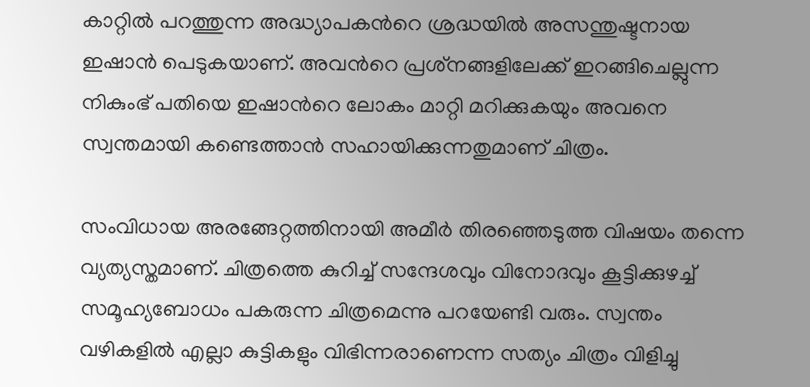കാറ്റില്‍ പറത്തുന്ന അദ്ധ്യാപകന്‍റെ ശ്രദ്ധയില്‍ അസന്തുഷ്ടനായ ഇഷാന്‍ പെടുകയാണ്. അവന്‍റെ പ്രശ്‌നങ്ങളിലേക്ക് ഇറങ്ങിചെല്ലുന്ന നികുംഭ് പതിയെ ഇഷാന്‍റെ ലോകം മാറ്റി മറിക്കുകയും അവനെ സ്വന്തമായി കണ്ടെത്താന്‍ സഹായിക്കുന്നതുമാണ് ചിത്രം.

സംവിധായ അരങ്ങേറ്റത്തിനായി അമീര്‍ തിരഞ്ഞെടുത്ത വിഷയം തന്നെ വ്യത്യസ്തമാണ്. ചിത്രത്തെ കുറിച്ച് സന്ദേശവും വിനോദവും കൂട്ടിക്കുഴച്ച് സമൂഹ്യബോധം പകരുന്ന ചിത്രമെന്നു പറയേണ്ടി വരും. സ്വന്തം വഴികളില്‍ എല്ലാ കുട്ടികളും വിഭിന്നരാണെന്ന സത്യം ചിത്രം വിളിച്ചു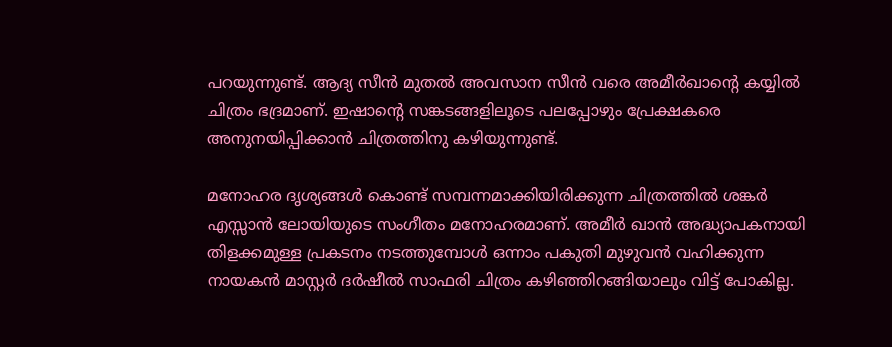പറയുന്നുണ്ട്. ആദ്യ സീന്‍ മുതല്‍ അവസാന സീന്‍ വരെ അമീര്‍ഖാന്‍റെ കയ്യില്‍ ചിത്രം ഭദ്രമാണ്. ഇഷാന്‍റെ സങ്കടങ്ങളിലൂടെ പലപ്പോഴും പ്രേക്ഷകരെ അനുനയിപ്പിക്കാന്‍ ചിത്രത്തിനു കഴിയുന്നുണ്ട്.

മനോഹര ദൃശ്യങ്ങള്‍ കൊണ്ട് സമ്പന്നമാക്കിയിരിക്കുന്ന ചിത്രത്തില്‍ ശങ്കര്‍ എസ്സാന്‍ ലോയിയുടെ സംഗീതം മനോഹരമാണ്. അമീര്‍ ഖാന്‍ അദ്ധ്യാപകനായി തിളക്കമുള്ള പ്രകടനം നടത്തുമ്പോള്‍ ഒന്നാം പകുതി മുഴുവന്‍ വഹിക്കുന്ന നായകന്‍ മാസ്റ്റര്‍ ദര്‍ഷീല്‍ സാഫരി ചിത്രം കഴിഞ്ഞിറങ്ങിയാലും വിട്ട് പോകില്ല.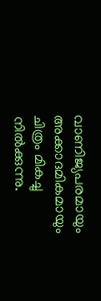വാണിജ്യപരമായും അക്കാദമികമായും ചിത്രം മികച്ചു നില്‍ക്കുന്നു.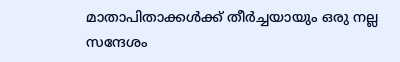മാതാപിതാക്കള്‍ക്ക് തീര്‍ച്ചയായും ഒരു നല്ല സന്ദേശം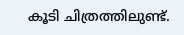കൂടി ചിത്രത്തിലുണ്ട്.